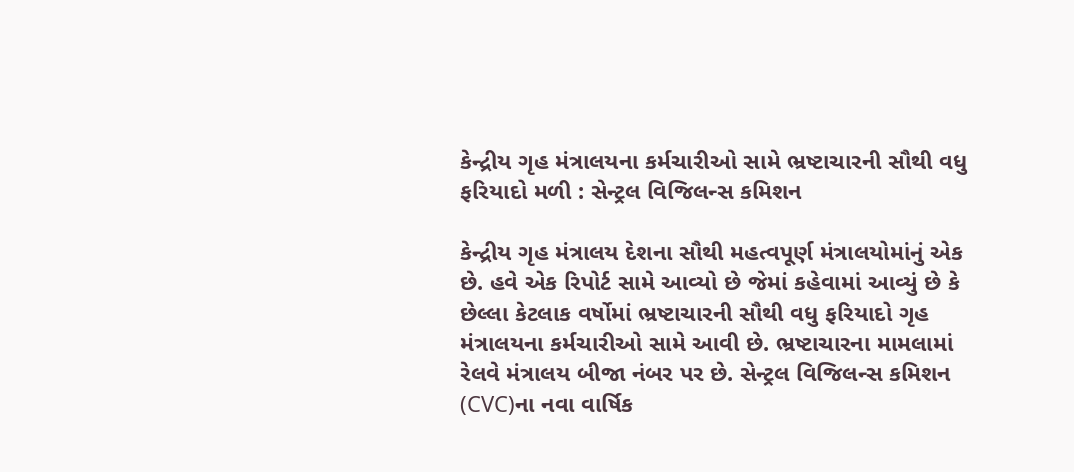કેન્દ્રીય ગૃહ મંત્રાલયના કર્મચારીઓ સામે ભ્રષ્ટાચારની સૌથી વધુ ફરિયાદો મળી : સેન્ટ્રલ વિજિલન્સ કમિશન

કેન્દ્રીય ગૃહ મંત્રાલય દેશના સૌથી મહત્વપૂર્ણ મંત્રાલયોમાંનું એક છે. હવે એક રિપોર્ટ સામે આવ્યો છે જેમાં કહેવામાં આવ્યું છે કે છેલ્લા કેટલાક વર્ષોમાં ભ્રષ્ટાચારની સૌથી વધુ ફરિયાદો ગૃહ મંત્રાલયના કર્મચારીઓ સામે આવી છે. ભ્રષ્ટાચારના મામલામાં રેલવે મંત્રાલય બીજા નંબર પર છે. સેન્ટ્રલ વિજિલન્સ કમિશન (CVC)ના નવા વાર્ષિક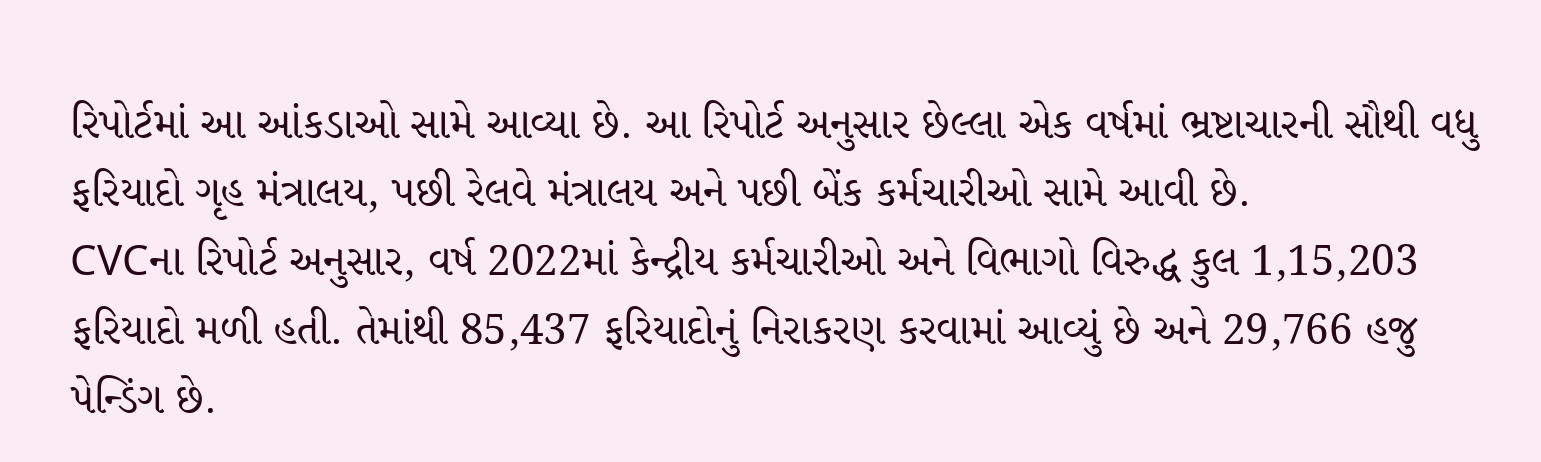રિપોર્ટમાં આ આંકડાઓ સામે આવ્યા છે. આ રિપોર્ટ અનુસાર છેલ્લા એક વર્ષમાં ભ્રષ્ટાચારની સૌથી વધુ ફરિયાદો ગૃહ મંત્રાલય, પછી રેલવે મંત્રાલય અને પછી બેંક કર્મચારીઓ સામે આવી છે.
CVCના રિપોર્ટ અનુસાર, વર્ષ 2022માં કેન્દ્રીય કર્મચારીઓ અને વિભાગો વિરુદ્ધ કુલ 1,15,203 ફરિયાદો મળી હતી. તેમાંથી 85,437 ફરિયાદોનું નિરાકરણ કરવામાં આવ્યું છે અને 29,766 હજુ પેન્ડિંગ છે.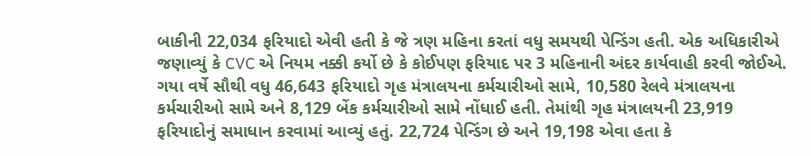બાકીની 22,034 ફરિયાદો એવી હતી કે જે ત્રણ મહિના કરતાં વધુ સમયથી પેન્ડિંગ હતી. એક અધિકારીએ જણાવ્યું કે CVC એ નિયમ નક્કી કર્યો છે કે કોઈપણ ફરિયાદ પર 3 મહિનાની અંદર કાર્યવાહી કરવી જોઈએ.
ગયા વર્ષે સૌથી વધુ 46,643 ફરિયાદો ગૃહ મંત્રાલયના કર્મચારીઓ સામે, 10,580 રેલવે મંત્રાલયના કર્મચારીઓ સામે અને 8,129 બેંક કર્મચારીઓ સામે નોંધાઈ હતી. તેમાંથી ગૃહ મંત્રાલયની 23,919 ફરિયાદોનું સમાધાન કરવામાં આવ્યું હતું. 22,724 પેન્ડિંગ છે અને 19,198 એવા હતા કે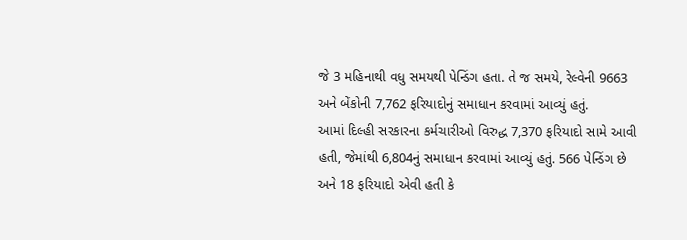જે 3 મહિનાથી વધુ સમયથી પેન્ડિંગ હતા. તે જ સમયે, રેલ્વેની 9663 અને બેંકોની 7,762 ફરિયાદોનું સમાધાન કરવામાં આવ્યું હતું.
આમાં દિલ્હી સરકારના કર્મચારીઓ વિરુદ્ધ 7,370 ફરિયાદો સામે આવી હતી, જેમાંથી 6,804નું સમાધાન કરવામાં આવ્યું હતું. 566 પેન્ડિંગ છે અને 18 ફરિયાદો એવી હતી કે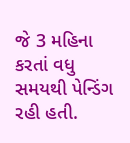જે 3 મહિના કરતાં વધુ સમયથી પેન્ડિંગ રહી હતી.